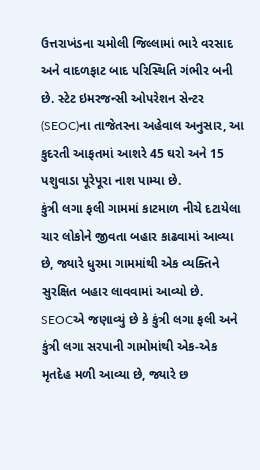ઉત્તરાખંડના ચમોલી જિલ્લામાં ભારે વરસાદ અને વાદળફાટ બાદ પરિસ્થિતિ ગંભીર બની છે. સ્ટેટ ઇમરજન્સી ઓપરેશન સેન્ટર (SEOC)ના તાજેતરના અહેવાલ અનુસાર, આ કુદરતી આફતમાં આશરે 45 ઘરો અને 15 પશુવાડા પૂરેપૂરા નાશ પામ્યા છે.
કુંત્રી લગા ફલી ગામમાં કાટમાળ નીચે દટાયેલા ચાર લોકોને જીવતા બહાર કાઢવામાં આવ્યા છે, જ્યારે ધુરમા ગામમાંથી એક વ્યક્તિને સુરક્ષિત બહાર લાવવામાં આવ્યો છે.
SEOCએ જણાવ્યું છે કે કુંત્રી લગા ફલી અને કુંત્રી લગા સરપાની ગામોમાંથી એક-એક મૃતદેહ મળી આવ્યા છે, જ્યારે છ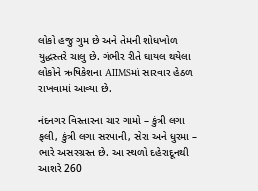લોકો હજુ ગુમ છે અને તેમની શોધખોળ યુદ્ધસ્તરે ચાલુ છે. ગંભીર રીતે ઘાયલ થયેલા લોકોને ઋષિકેશના AIIMSમાં સારવાર હેઠળ રાખવામાં આવ્યા છે.

નંદનગર વિસ્તારના ચાર ગામો – કુંત્રી લગા ફલી, કુંત્રી લગા સરપાની, સેરા અને ધુરમા – ભારે અસરગ્રસ્ત છે. આ સ્થળો દહેરાદૂનથી આશરે 260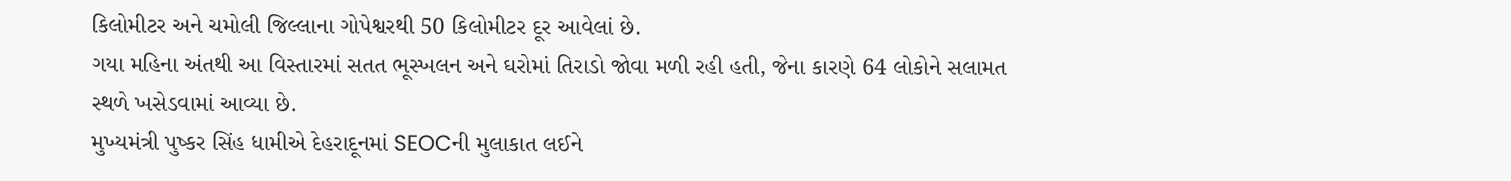કિલોમીટર અને ચમોલી જિલ્લાના ગોપેશ્વરથી 50 કિલોમીટર દૂર આવેલાં છે.
ગયા મહિના અંતથી આ વિસ્તારમાં સતત ભૂસ્ખલન અને ઘરોમાં તિરાડો જોવા મળી રહી હતી, જેના કારણે 64 લોકોને સલામત સ્થળે ખસેડવામાં આવ્યા છે.
મુખ્યમંત્રી પુષ્કર સિંહ ધામીએ દેહરાદૂનમાં SEOCની મુલાકાત લઈને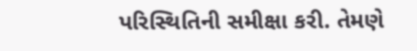પરિસ્થિતિની સમીક્ષા કરી. તેમણે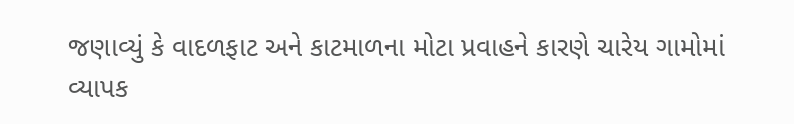જણાવ્યું કે વાદળફાટ અને કાટમાળના મોટા પ્રવાહને કારણે ચારેય ગામોમાં વ્યાપક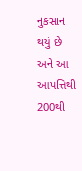નુકસાન થયું છે અને આ આપત્તિથી 200થી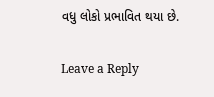વધુ લોકો પ્રભાવિત થયા છે.

Leave a Reply